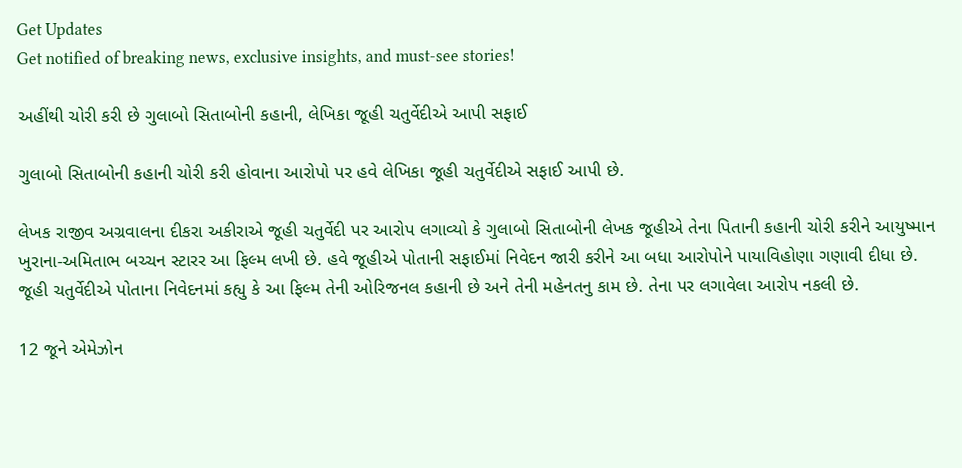Get Updates
Get notified of breaking news, exclusive insights, and must-see stories!

અહીંથી ચોરી કરી છે ગુલાબો સિતાબોની કહાની, લેખિકા જૂહી ચતુર્વેદીએ આપી સફાઈ

ગુલાબો સિતાબોની કહાની ચોરી કરી હોવાના આરોપો પર હવે લેખિકા જૂહી ચતુર્વેદીએ સફાઈ આપી છે.

લેખક રાજીવ અગ્રવાલના દીકરા અકીરાએ જૂહી ચતુર્વેદી પર આરોપ લગાવ્યો કે ગુલાબો સિતાબોની લેખક જૂહીએ તેના પિતાની કહાની ચોરી કરીને આયુષ્માન ખુરાના-અમિતાભ બચ્ચન સ્ટારર આ ફિલ્મ લખી છે. હવે જૂહીએ પોતાની સફાઈમાં નિવેદન જારી કરીને આ બધા આરોપોને પાયાવિહોણા ગણાવી દીધા છે. જૂહી ચતુર્વેદીએ પોતાના નિવેદનમાં કહ્યુ કે આ ફિલ્મ તેની ઓરિજનલ કહાની છે અને તેની મહેનતનુ કામ છે. તેના પર લગાવેલા આરોપ નકલી છે.

12 જૂને એમેઝોન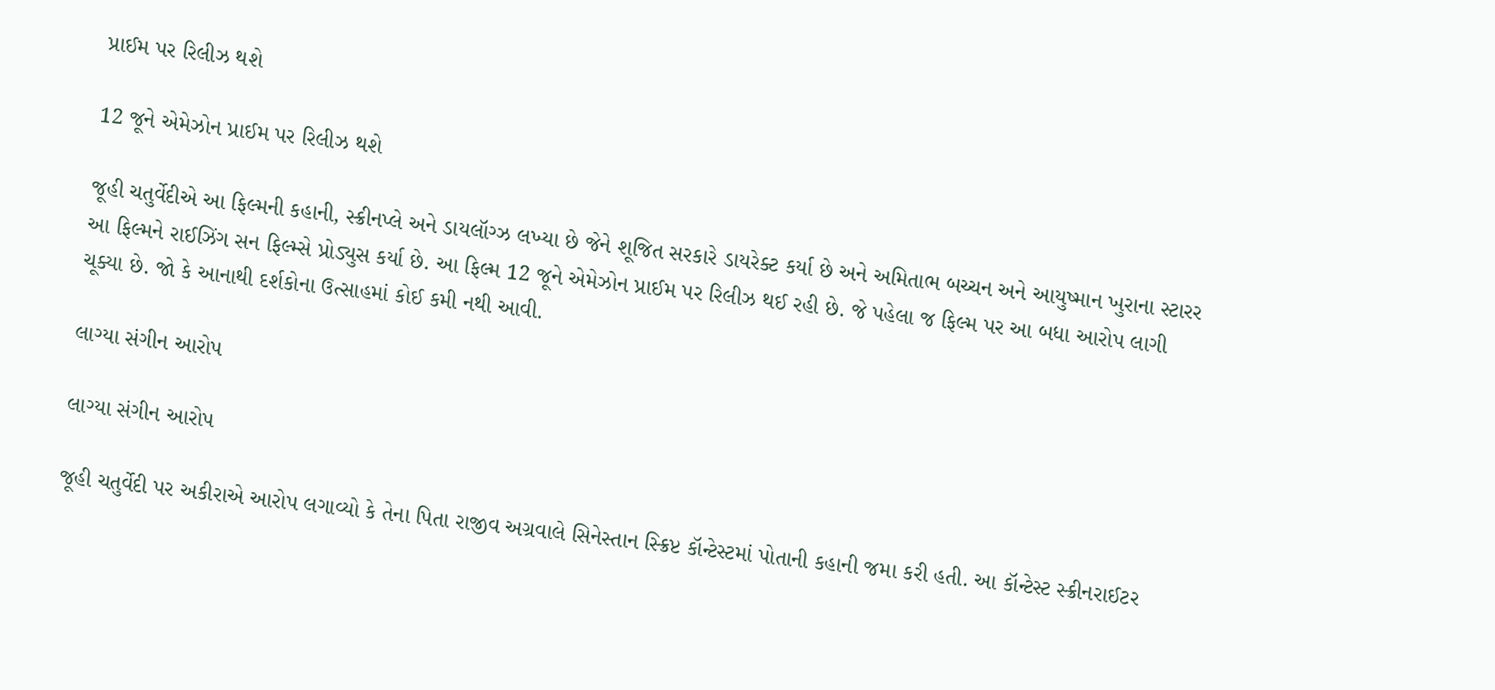પ્રાઈમ પર રિલીઝ થશે

12 જૂને એમેઝોન પ્રાઈમ પર રિલીઝ થશે

જૂહી ચતુર્વેદીએ આ ફિલ્મની કહાની, સ્ક્રીનપ્લે અને ડાયલૉગ્ઝ લખ્યા છે જેને શૂજિત સરકારે ડાયરેક્ટ કર્યા છે અને અમિતાભ બચ્ચન અને આયુષ્માન ખુરાના સ્ટારર આ ફિલ્મને રાઈઝિંગ સન ફિલ્મ્સે પ્રોડ્યુસ કર્યા છે. આ ફિલ્મ 12 જૂને એમેઝોન પ્રાઈમ પર રિલીઝ થઈ રહી છે. જે પહેલા જ ફિલ્મ પર આ બધા આરોપ લાગી ચૂક્યા છે. જો કે આનાથી દર્શકોના ઉત્સાહમાં કોઈ કમી નથી આવી.

લાગ્યા સંગીન આરોપ

લાગ્યા સંગીન આરોપ

જૂહી ચતુર્વેદી પર અકીરાએ આરોપ લગાવ્યો કે તેના પિતા રાજીવ અગ્રવાલે સિનેસ્તાન સ્ક્રિપ્ટ કૉન્ટેસ્ટમાં પોતાની કહાની જમા કરી હતી. આ કૉન્ટેસ્ટ સ્ક્રીનરાઈટર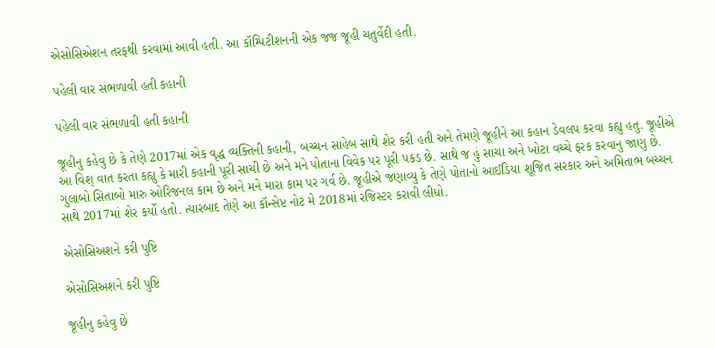એસોસિએશન તરફથી કરવામાં આવી હતી. આ કૉમ્પિટીશનની એક જજ જૂહી ચતુર્વેદી હતી.

પહેલી વાર સંભળાવી હતી કહાની

પહેલી વાર સંભળાવી હતી કહાની

જૂહીનુ કહેવુ છે કે તેણે 2017માં એક વૃદ્ધ વ્યક્તિની કહાની, બચ્ચન સાહેબ સાથે શેર કરી હતી અને તેમણે જૂહીને આ કહાન ડેવલપ કરવા કહ્યુ હતુ. જૂહીએ આ વિશ્ વાત કરતા કહ્યુ કે મારી કહાની પૂરી સાચી છે અને મને પોતાના વિવેક પર પૂરી પકડ છે. સાથે જ હું સાચા અને ખોટા વચ્ચે ફરક કરવાનુ જાણુ છે. ગુલાબો સિતાબો મારુ ઓરિજનલ કામ છે અને મને મારા કામ પર ગર્વ છે. જૂહીએ જણાવ્યુ કે તેણે પોતાનો આઈડિયા શૂજિત સરકાર અને અમિતાભ બચ્ચન સાથે 2017માં શેર કર્યો હતો. ત્યારબાદ તેણે આ કૉન્સેપ્ટ નોટ મે 2018માં રજિસ્ટર કરાવી લીધો.

એસોસિઅશને કરી પુષ્ટિ

એસોસિઅશને કરી પુષ્ટિ

જૂહીનુ કહેવુ છે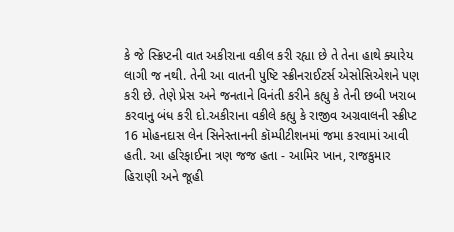કે જે સ્ક્રિપ્ટની વાત અકીરાના વકીલ કરી રહ્યા છે તે તેના હાથે ક્યારેય લાગી જ નથી. તેની આ વાતની પુષ્ટિ સ્ક્રીનરાઈટર્સ એસોસિએશને પણ કરી છે. તેણે પ્રેસ અને જનતાને વિનંતી કરીને કહ્યુ કે તેની છબી ખરાબ કરવાનુ બંધ કરી દો.અકીરાના વકીલે કહ્યુ કે રાજીવ અગ્રવાલની સ્ક્રીપ્ટ 16 મોહનદાસ લેન સિનેસ્તાનની કૉમ્પીટીશનમાં જમા કરવામાં આવી હતી. આ હરિફાઈના ત્રણ જજ હતા - આમિર ખાન, રાજકુમાર હિરાણી અને જૂહી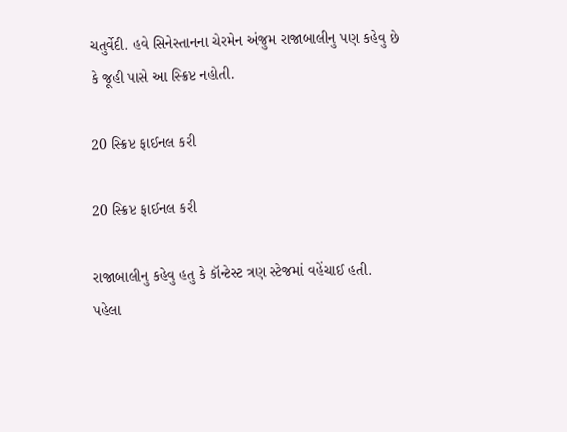ચતુર્વેદી. હવે સિનેસ્તાનના ચેરમેન અંજુમ રાજાબાલીનુ પણ કહેવુ છે કે જૂહી પાસે આ સ્ક્રિપ્ટ નહોતી.

20 સ્ક્રિપ્ટ ફાઈનલ કરી

20 સ્ક્રિપ્ટ ફાઈનલ કરી

રાજાબાલીનુ કહેવુ હતુ કે કૉન્ટેસ્ટ ત્રણ સ્ટેજમાં વહેંચાઈ હતી. પહેલા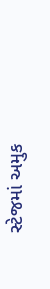સ્ટેજમાં અમુક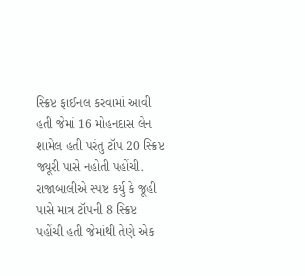સ્ક્રિપ્ટ ફાઈનલ કરવામાં આવી હતી જેમાં 16 મોહનદાસ લેન શામેલ હતી પરંતુ ટૉપ 20 સ્ક્રિપ્ટ જ્યૂરી પાસે નહોતી પહોંચી. રાજાબાલીએ સ્પષ્ટ કર્યુ કે જૂહી પાસે માત્ર ટૉપની 8 સ્ક્રિપ્ટ પહોંચી હતી જેમાંથી તેણે એક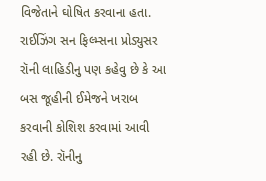વિજેતાને ઘોષિત કરવાના હતા. રાઈઝિંગ સન ફિલ્મ્સના પ્રોડ્યુસર રૉની લાહિડીનુ પણ કહેવુ છે કે આ બસ જૂહીની ઈમેજને ખરાબ કરવાની કોશિશ કરવામાં આવી રહી છે. રૉનીનુ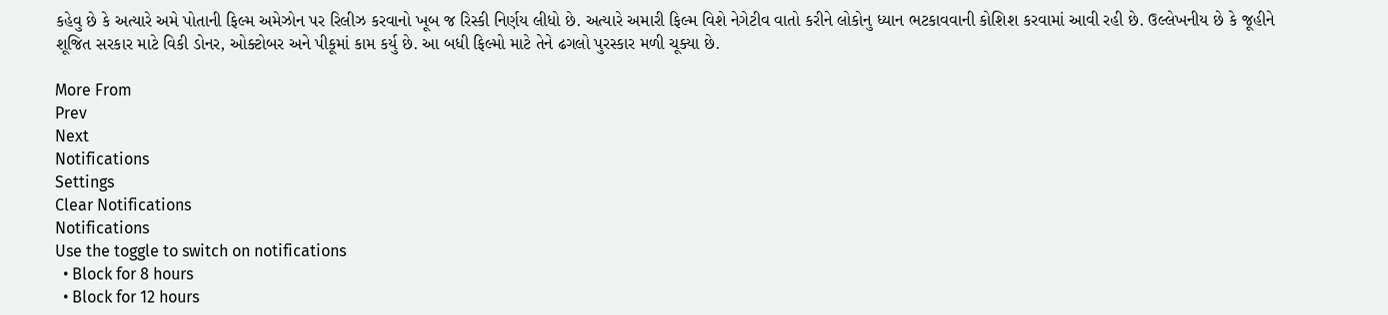કહેવુ છે કે અત્યારે અમે પોતાની ફિલ્મ અમેઝોન પર રિલીઝ કરવાનો ખૂબ જ રિસ્કી નિર્ણય લીધો છે. અત્યારે અમારી ફિલ્મ વિશે નેગેટીવ વાતો કરીને લોકોનુ ધ્યાન ભટકાવવાની કોશિશ કરવામાં આવી રહી છે. ઉલ્લેખનીય છે કે જૂહીને શૂજિત સરકાર માટે વિકી ડોનર, ઓક્ટોબર અને પીકૂમાં કામ કર્યુ છે. આ બધી ફિલ્મો માટે તેને ઢગલો પુરસ્કાર મળી ચૂક્યા છે.

More From
Prev
Next
Notifications
Settings
Clear Notifications
Notifications
Use the toggle to switch on notifications
  • Block for 8 hours
  • Block for 12 hours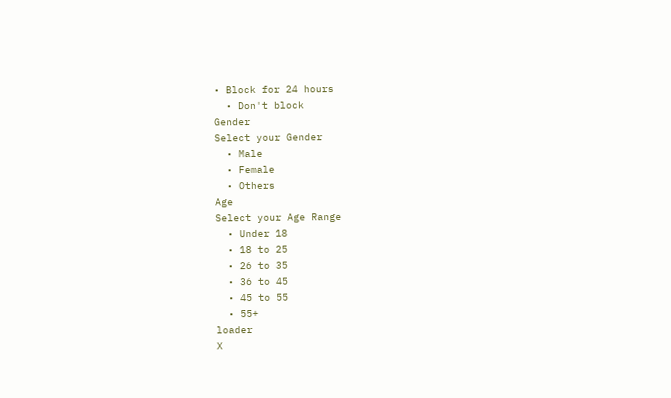• Block for 24 hours
  • Don't block
Gender
Select your Gender
  • Male
  • Female
  • Others
Age
Select your Age Range
  • Under 18
  • 18 to 25
  • 26 to 35
  • 36 to 45
  • 45 to 55
  • 55+
loader
X